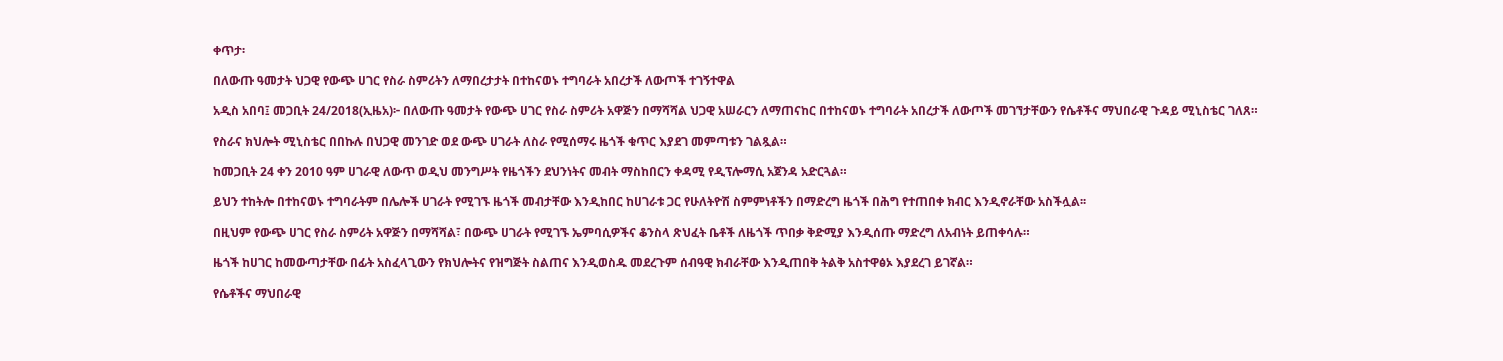ቀጥታ፡

በለውጡ ዓመታት ህጋዊ የውጭ ሀገር የስራ ስምሪትን ለማበረታታት በተከናወኑ ተግባራት አበረታች ለውጦች ተገኝተዋል

አዲስ አበባ፤ መጋቢት 24/2018(ኢዜአ)፦ በለውጡ ዓመታት የውጭ ሀገር የስራ ስምሪት አዋጅን በማሻሻል ህጋዊ አሠራርን ለማጠናከር በተከናወኑ ተግባራት አበረታች ለውጦች መገኘታቸውን የሴቶችና ማህበራዊ ጉዳይ ሚኒስቴር ገለጸ።

የስራና ክህሎት ሚኒስቴር በበኩሉ በህጋዊ መንገድ ወደ ውጭ ሀገራት ለስራ የሚሰማሩ ዜጎች ቁጥር እያደገ መምጣቱን ገልጿል።

ከመጋቢት 24 ቀን 2010 ዓም ሀገራዊ ለውጥ ወዲህ መንግሥት የዜጎችን ደህንነትና መብት ማስከበርን ቀዳሚ የዲፕሎማሲ አጀንዳ አድርጓል።

ይህን ተከትሎ በተከናወኑ ተግባራትም በሌሎች ሀገራት የሚገኙ ዜጎች መብታቸው እንዲከበር ከሀገራቱ ጋር የሁለትዮሽ ስምምነቶችን በማድረግ ዜጎች በሕግ የተጠበቀ ክብር እንዲኖራቸው አስችሏል፡፡

በዚህም የውጭ ሀገር የስራ ስምሪት አዋጅን በማሻሻል፣ በውጭ ሀገራት የሚገኙ ኤምባሲዎችና ቆንስላ ጽህፈት ቤቶች ለዜጎች ጥበቃ ቅድሚያ እንዲሰጡ ማድረግ ለአብነት ይጠቀሳሉ።

ዜጎች ከሀገር ከመውጣታቸው በፊት አስፈላጊውን የክህሎትና የዝግጅት ስልጠና እንዲወስዱ መደረጉም ሰብዓዊ ክብራቸው እንዲጠበቅ ትልቅ አስተዋፅኦ እያደረገ ይገኛል።

የሴቶችና ማህበራዊ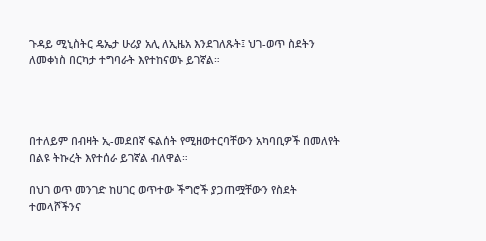ጉዳይ ሚኒስትር ዴኤታ ሁሪያ አሊ ለኢዜአ እንደገለጹት፤ ህገ-ወጥ ስደትን ለመቀነስ በርካታ ተግባራት እየተከናወኑ ይገኛል።




በተለይም በብዛት ኢ-መደበኛ ፍልሰት የሚዘወተርባቸውን አካባቢዎች በመለየት በልዩ ትኩረት እየተሰራ ይገኛል ብለዋል።

በህገ ወጥ መንገድ ከሀገር ወጥተው ችግሮች ያጋጠሟቸውን የስደት ተመላሾችንና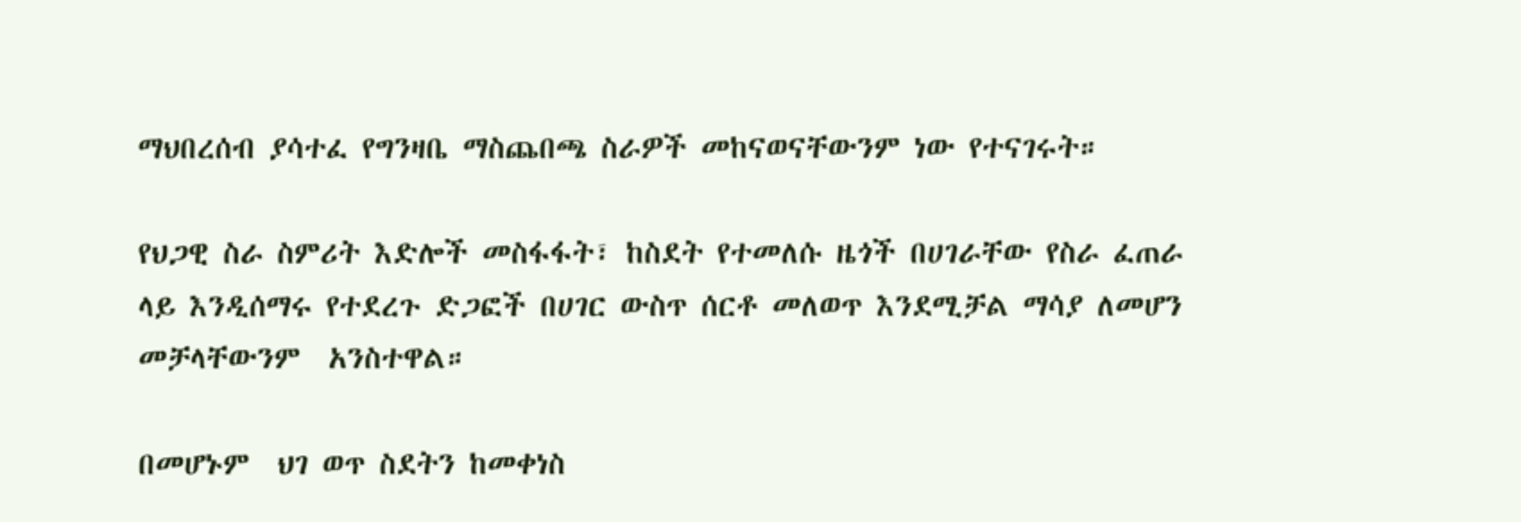ማህበረሰብ ያሳተፈ የግንዛቤ ማስጨበጫ ስራዎች መከናወናቸውንም ነው የተናገሩት።

የህጋዊ ስራ ስምሪት እድሎች መስፋፋት፣ ከስደት የተመለሱ ዜጎች በሀገራቸው የስራ ፈጠራ ላይ እንዲሰማሩ የተደረጉ ድጋፎች በሀገር ውስጥ ሰርቶ መለወጥ እንደሚቻል ማሳያ ለመሆን መቻላቸውንም  አንስተዋል።

በመሆኑም  ህገ ወጥ ስደትን ከመቀነስ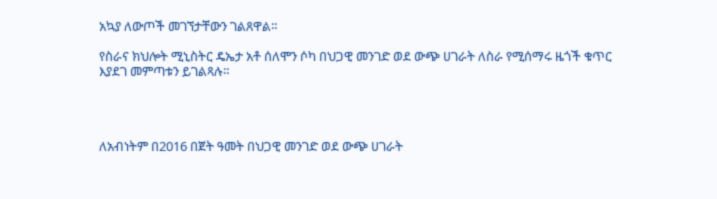አኳያ ለውጦች መገኘታቸውን ገልጸዋል።

የስራና ክህሎት ሚኒስትር ዴኤታ አቶ ሰለሞን ሶካ በህጋዊ መንገድ ወደ ውጭ ሀገራት ለስራ የሚሰማሩ ዜጎች ቁጥር እያደገ መምጣቱን ይገልጻሉ።




ለአብነትም በ2016 በጀት ዓመት በህጋዊ መንገድ ወደ ውጭ ሀገራት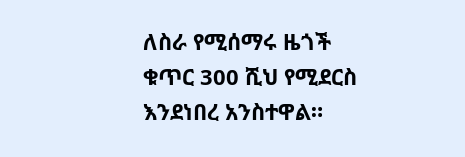ለስራ የሚሰማሩ ዜጎች ቁጥር 300 ሺህ የሚደርስ እንደነበረ አንስተዋል።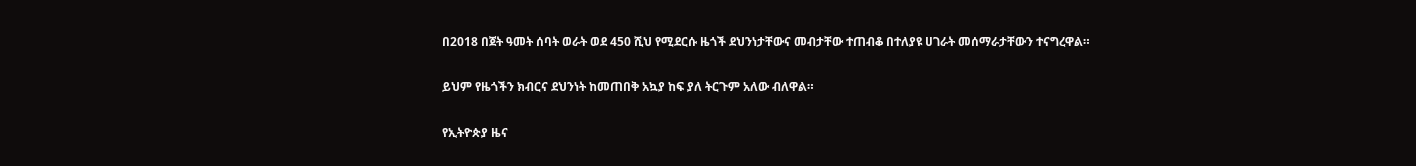በ2018 በጀት ዓመት ሰባት ወራት ወደ 450 ሺህ የሚደርሱ ዜጎች ደህንነታቸውና መብታቸው ተጠብቆ በተለያዩ ሀገራት መሰማራታቸውን ተናግረዋል።

ይህም የዜጎችን ክብርና ደህንነት ከመጠበቅ አኳያ ከፍ ያለ ትርጉም አለው ብለዋል።

የኢትዮጵያ ዜና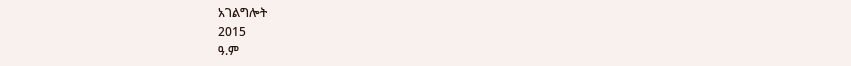አገልግሎት
2015
ዓ.ም